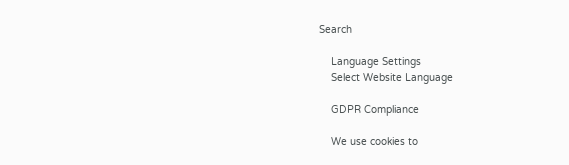Search

    Language Settings
    Select Website Language

    GDPR Compliance

    We use cookies to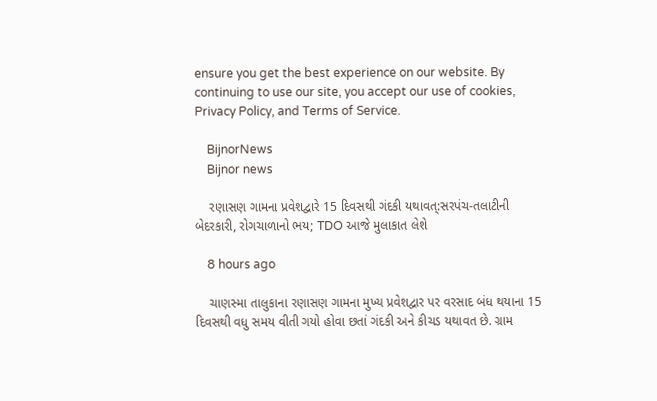ensure you get the best experience on our website. By continuing to use our site, you accept our use of cookies, Privacy Policy, and Terms of Service.

    BijnorNews
    Bijnor news

    રણાસણ ગામના પ્રવેશદ્વારે 15 દિવસથી ગંદકી યથાવત્:સરપંચ-તલાટીની બેદરકારી, રોગચાળાનો ભય; TDO આજે મુલાકાત લેશે

    8 hours ago

    ચાણસ્મા તાલુકાના રણાસણ ગામના મુખ્ય પ્રવેશદ્વાર પર વરસાદ બંધ થયાના 15 દિવસથી વધુ સમય વીતી ગયો હોવા છતાં ગંદકી અને કીચડ યથાવત છે. ગ્રામ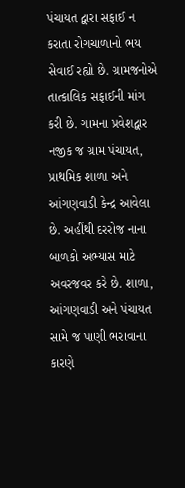પંચાયત દ્વારા સફાઈ ન કરાતા રોગચાળાનો ભય સેવાઈ રહ્યો છે. ગ્રામજનોએ તાત્કાલિક સફાઈની માંગ કરી છે. ગામના પ્રવેશદ્વાર નજીક જ ગ્રામ પંચાયત, પ્રાથમિક શાળા અને આંગણવાડી કેન્દ્ર આવેલા છે. અહીંથી દરરોજ નાના બાળકો અભ્યાસ માટે અવરજવર કરે છે. શાળા, આંગણવાડી અને પંચાયત સામે જ પાણી ભરાવાના કારણે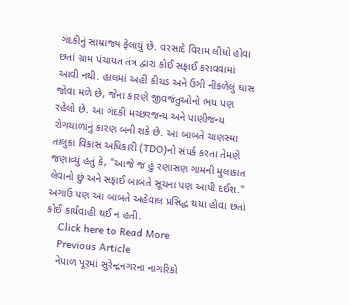ગંદકીનું સામ્રાજ્ય ફેલાયું છે. વરસાદે વિરામ લીધો હોવા છતાં ગ્રામ પંચાયત તંત્ર દ્વારા કોઈ સફાઈ કરાવવામાં આવી નથી. હાલમાં અહીં કીચડ અને ઉગી નીકળેલું ઘાસ જોવા મળે છે, જેના કારણે જીવજંતુઓનો ભય પણ રહેલો છે. આ ગંદકી મચ્છરજન્ય અને પાણીજન્ય રોગચાળાનું કારણ બની શકે છે. આ બાબતે ચાણસ્મા તાલુકા વિકાસ અધિકારી (TDO)નો સંપર્ક કરતા તેમણે જણાવ્યું હતું કે, "આજે જ હું રણાસણ ગામની મુલાકાત લેવાનો છું અને સફાઈ બાબતે સૂચના પણ આપી દઈશ." અગાઉ પણ આ બાબતે અહેવાલ પ્રસિદ્ધ થયા હોવા છતાં કોઈ કાર્યવાહી થઈ ન હતી.
    Click here to Read More
    Previous Article
    નેપાળ પૂરમાં સુરેન્દ્રનગરના નાગરિકો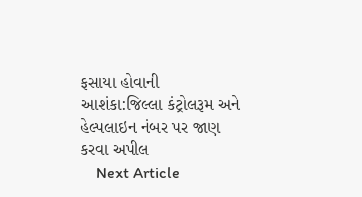ફસાયા હોવાની આશંકા:જિલ્લા કંટ્રોલરૂમ અને હેલ્પલાઇન નંબર પર જાણ કરવા અપીલ
    Next Article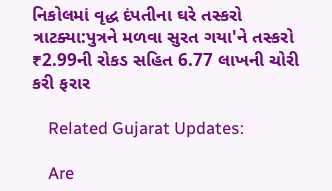નિકોલમાં વૃદ્ધ દંપતીના ઘરે તસ્કરો ત્રાટક્યા:પુત્રને મળવા સુરત ગયા'ને તસ્કરો ₹2.99ની રોકડ સહિત 6.77 લાખની ચોરી કરી ફરાર

    Related Gujarat Updates:

    Are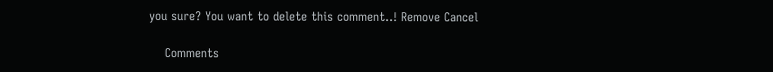you sure? You want to delete this comment..! Remove Cancel

    Comments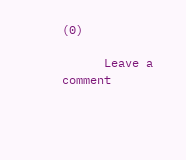(0)

      Leave a comment